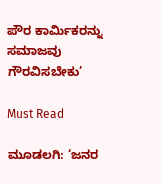ಪೌರ ಕಾರ್ಮಿಕರನ್ನು ಸಮಾಜವು ಗೌರವಿಸಬೇಕು’

Must Read

ಮೂಡಲಗಿ: ‘ಜನರ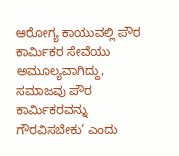ಆರೋಗ್ಯ ಕಾಯುವಲ್ಲಿ ಪೌರ ಕಾರ್ಮಿಕರ ಸೇವೆಯು ಅಮೂಲ್ಯವಾಗಿದ್ದು, ಸಮಾಜವು ಪೌರ ಕಾರ್ಮಿಕರವನ್ನು ಗೌರವಿಸಬೇಕು’ ಎಂದು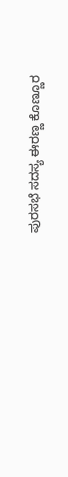ಪುರಸಭೆ ಸದಸ್ಯ ಈರಣ್ಣ ಕೊಣ್ಣೂರ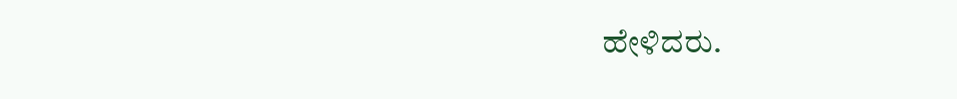ಹೇಳಿದರು.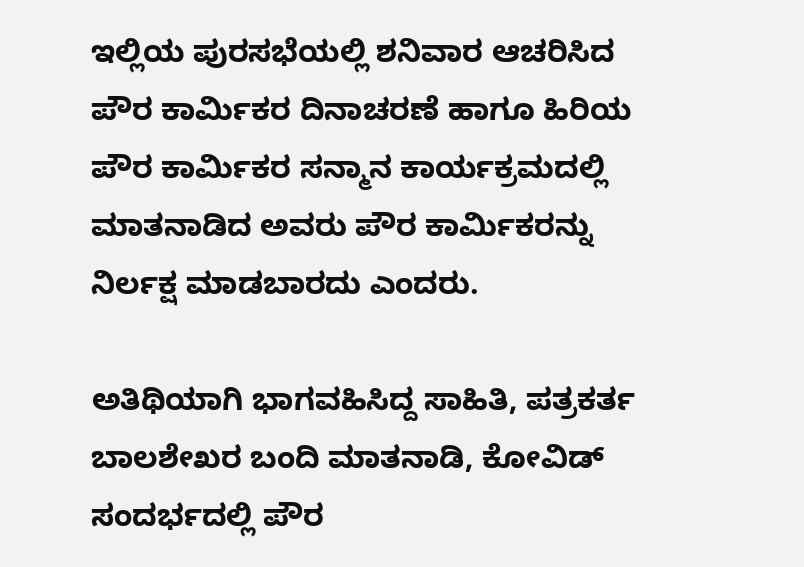ಇಲ್ಲಿಯ ಪುರಸಭೆಯಲ್ಲಿ ಶನಿವಾರ ಆಚರಿಸಿದ ಪೌರ ಕಾರ್ಮಿಕರ ದಿನಾಚರಣೆ ಹಾಗೂ ಹಿರಿಯ ಪೌರ ಕಾರ್ಮಿಕರ ಸನ್ಮಾನ ಕಾರ್ಯಕ್ರಮದಲ್ಲಿ ಮಾತನಾಡಿದ ಅವರು ಪೌರ ಕಾರ್ಮಿಕರನ್ನು ನಿರ್ಲಕ್ಷ ಮಾಡಬಾರದು ಎಂದರು.

ಅತಿಥಿಯಾಗಿ ಭಾಗವಹಿಸಿದ್ದ ಸಾಹಿತಿ, ಪತ್ರಕರ್ತ ಬಾಲಶೇಖರ ಬಂದಿ ಮಾತನಾಡಿ, ಕೋವಿಡ್ ಸಂದರ್ಭದಲ್ಲಿ ಪೌರ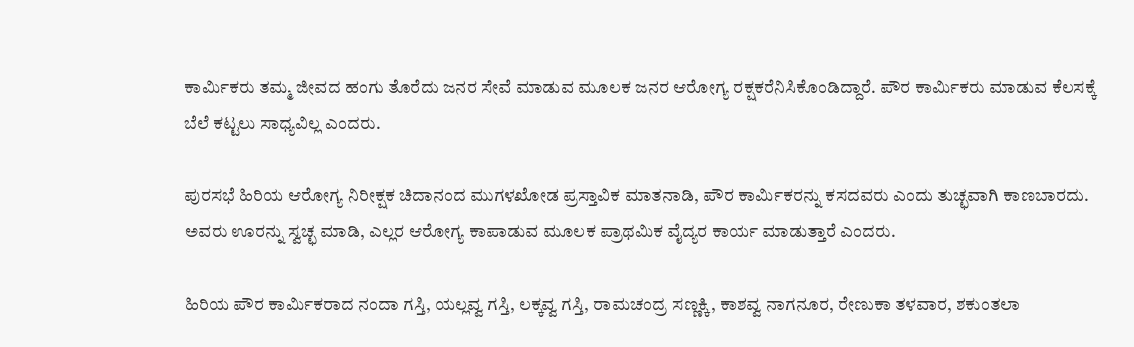ಕಾರ್ಮಿಕರು ತಮ್ಮ ಜೀವದ ಹಂಗು ತೊರೆದು ಜನರ ಸೇವೆ ಮಾಡುವ ಮೂಲಕ ಜನರ ಆರೋಗ್ಯ ರಕ್ಷಕರೆನಿಸಿಕೊಂಡಿದ್ದಾರೆ. ಪೌರ ಕಾರ್ಮಿಕರು ಮಾಡುವ ಕೆಲಸಕ್ಕೆ ಬೆಲೆ ಕಟ್ಟಲು ಸಾಧ್ಯವಿಲ್ಲ ಎಂದರು.

ಪುರಸಭೆ ಹಿರಿಯ ಆರೋಗ್ಯ ನಿರೀಕ್ಷಕ ಚಿದಾನಂದ ಮುಗಳಖೋಡ ಪ್ರಸ್ತಾವಿಕ ಮಾತನಾಡಿ, ಪೌರ ಕಾರ್ಮಿಕರನ್ನು ಕಸದವರು ಎಂದು ತುಚ್ಛವಾಗಿ ಕಾಣಬಾರದು. ಅವರು ಊರನ್ನು ಸ್ವಚ್ಛ ಮಾಡಿ, ಎಲ್ಲರ ಆರೋಗ್ಯ ಕಾಪಾಡುವ ಮೂಲಕ ಪ್ರಾಥಮಿಕ ವೈದ್ಯರ ಕಾರ್ಯ ಮಾಡುತ್ತಾರೆ ಎಂದರು.

ಹಿರಿಯ ಪೌರ ಕಾರ್ಮಿಕರಾದ ನಂದಾ ಗಸ್ತಿ, ಯಲ್ಲವ್ವ ಗಸ್ತಿ, ಲಕ್ಕವ್ವ ಗಸ್ತಿ, ರಾಮಚಂದ್ರ ಸಣ್ಣಕ್ಕಿ, ಕಾಶವ್ವ ನಾಗನೂರ, ರೇಣುಕಾ ತಳವಾರ, ಶಕುಂತಲಾ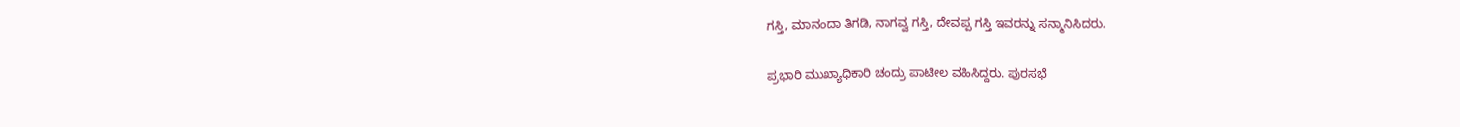ಗಸ್ತಿ, ಮಾನಂದಾ ತಿಗಡಿ, ನಾಗವ್ವ ಗಸ್ತಿ, ದೇವಪ್ಪ ಗಸ್ತಿ ಇವರನ್ನು ಸನ್ಮಾನಿಸಿದರು.

ಪ್ರಭಾರಿ ಮುಖ್ಯಾಧಿಕಾರಿ ಚಂದ್ರು ಪಾಟೀಲ ವಹಿಸಿದ್ದರು. ಪುರಸಭೆ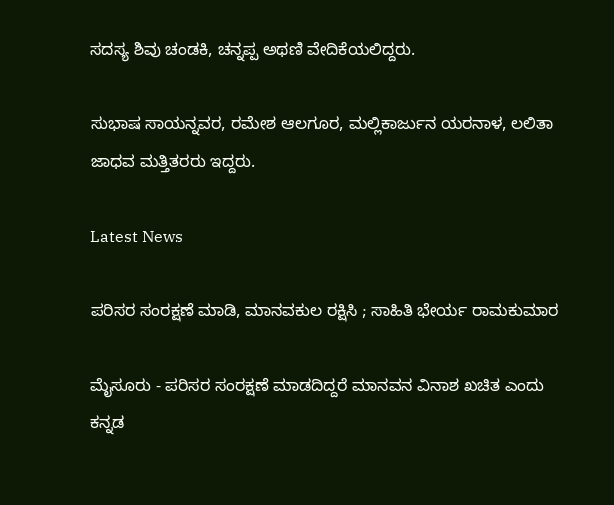ಸದಸ್ಯ ಶಿವು ಚಂಡಕಿ, ಚನ್ನಪ್ಪ ಅಥಣಿ ವೇದಿಕೆಯಲಿದ್ದರು.

ಸುಭಾಷ ಸಾಯನ್ನವರ, ರಮೇಶ ಆಲಗೂರ, ಮಲ್ಲಿಕಾರ್ಜುನ ಯರನಾಳ, ಲಲಿತಾ ಜಾಧವ ಮತ್ತಿತರರು ಇದ್ದರು.

Latest News

ಪರಿಸರ ಸಂರಕ್ಷಣೆ ಮಾಡಿ, ಮಾನವಕುಲ ರಕ್ಷಿಸಿ ; ಸಾಹಿತಿ ಭೇರ್ಯ ರಾಮಕುಮಾರ

ಮೈಸೂರು - ಪರಿಸರ ಸಂರಕ್ಷಣೆ ಮಾಡದಿದ್ದರೆ ಮಾನವನ ವಿನಾಶ ಖಚಿತ ಎಂದು ಕನ್ನಡ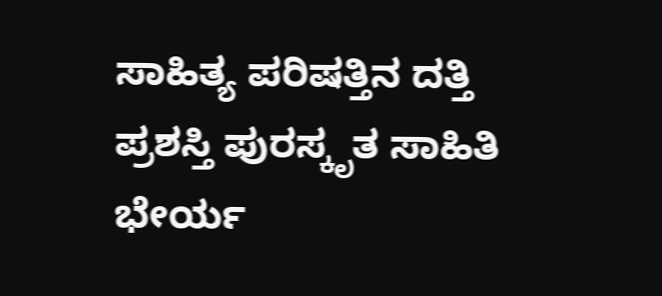ಸಾಹಿತ್ಯ ಪರಿಷತ್ತಿನ ದತ್ತಿ ಪ್ರಶಸ್ತಿ ಪುರಸ್ಕೃತ ಸಾಹಿತಿ ಭೇರ್ಯ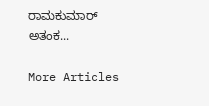ರಾಮಕುಮಾರ್ ಅತಂಕ...

More Articles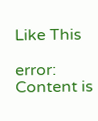Like This

error: Content is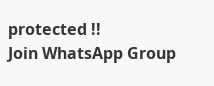protected !!
Join WhatsApp Group